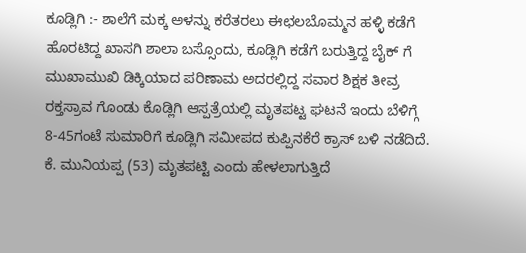ಕೂಡ್ಲಿಗಿ :- ಶಾಲೆಗೆ ಮಕ್ಕ ಅಳನ್ನು ಕರೆತರಲು ಈಛಲಬೊಮ್ಮನ ಹಳ್ಳಿ ಕಡೆಗೆ ಹೊರಟಿದ್ದ ಖಾಸಗಿ ಶಾಲಾ ಬಸ್ಸೊಂದು, ಕೂಡ್ಲಿಗಿ ಕಡೆಗೆ ಬರುತ್ತಿದ್ದ ಬೈಕ್ ಗೆ ಮುಖಾಮುಖಿ ಡಿಕ್ಕಿಯಾದ ಪರಿಣಾಮ ಅದರಲ್ಲಿದ್ದ ಸವಾರ ಶಿಕ್ಷಕ ತೀವ್ರ ರಕ್ತಸ್ರಾವ ಗೊಂಡು ಕೊಡ್ಲಿಗಿ ಆಸ್ಪತ್ರೆಯಲ್ಲಿ ಮೃತಪಟ್ಟ ಘಟನೆ ಇಂದು ಬೆಳಿಗ್ಗೆ 8-45ಗಂಟೆ ಸುಮಾರಿಗೆ ಕೂಡ್ಲಿಗಿ ಸಮೀಪದ ಕುಪ್ಪಿನಕೆರೆ ಕ್ರಾಸ್ ಬಳಿ ನಡೆದಿದೆ. ಕೆ. ಮುನಿಯಪ್ಪ (53) ಮೃತಪಟ್ಟಿ ಎಂದು ಹೇಳಲಾಗುತ್ತಿದೆ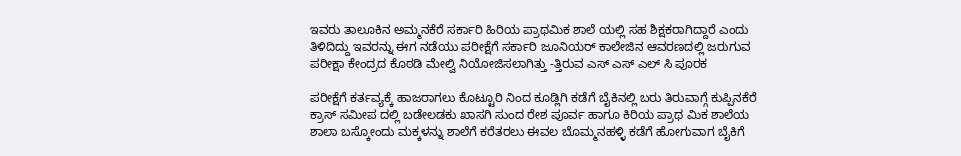ಇವರು ತಾಲೂಕಿನ ಅಮ್ಮನಕೆರೆ ಸರ್ಕಾರಿ ಹಿರಿಯ ಪ್ರಾಥಮಿಕ ಶಾಲೆ ಯಲ್ಲಿ ಸಹ ಶಿಕ್ಷಕರಾಗಿದ್ದಾರೆ ಎಂದು ತಿಳಿದಿದ್ದು ಇವರನ್ನು ಈಗ ನಡೆಯು ಪರೀಕ್ಷೆಗೆ ಸರ್ಕಾರಿ ಜೂನಿಯರ್ ಕಾಲೇಜಿನ ಆವರಣದಲ್ಲಿ ಜರುಗುವ ಪರೀಕ್ಷಾ ಕೇಂದ್ರದ ಕೊಠಡಿ ಮೇಲ್ವಿ ನಿಯೋಜಿಸಲಾಗಿತ್ತು -ತ್ತಿರುವ ಎಸ್ ಎಸ್ ಎಲ್ ಸಿ ಪೂರಕ

ಪರೀಕ್ಷೆಗೆ ಕರ್ತವ್ಯಕ್ಕೆ ಹಾಜರಾಗಲು ಕೊಟ್ಟೂರಿ ನಿಂದ ಕೂಡ್ಲಿಗಿ ಕಡೆಗೆ ಬೈಕಿನಲ್ಲಿ ಬರು ತಿರುವಾಗ್ಗೆ ಕುಪ್ಪಿನಕೆರೆ ಕ್ರಾಸ್ ಸಮೀಪ ದಲ್ಲಿ ಬಡೇಲಡಕು ಖಾಸಗಿ ಸುಂದ ರೇಶ ಪೂರ್ವ ಹಾಗೂ ಕಿರಿಯ ಪ್ರಾಥ ಮಿಕ ಶಾಲೆಯ ಶಾಲಾ ಬಸ್ಕೋಂದು ಮಕ್ಕಳನ್ನು ಶಾಲೆಗೆ ಕರೆತರಲು ಈವಲ ಬೊಮ್ಮನಹಳ್ಳಿ ಕಡೆಗೆ ಹೋಗುವಾಗ ಬೈಕಿಗೆ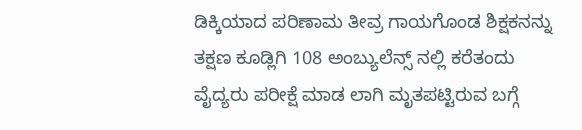ಡಿಕ್ಕಿಯಾದ ಪರಿಣಾಮ ತೀವ್ರ ಗಾಯಗೊಂಡ ಶಿಕ್ಷಕನನ್ನು ತಕ್ಷಣ ಕೂಡ್ಲಿಗಿ 108 ಅಂಬ್ಯುಲೆನ್ಸ್ ನಲ್ಲಿ ಕರೆತಂದು ವೈದ್ಯರು ಪರೀಕ್ಷೆ ಮಾಡ ಲಾಗಿ ಮೃತಪಟ್ಟಿರುವ ಬಗ್ಗೆ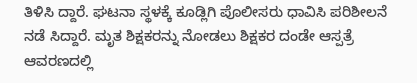ತಿಳಿಸಿ ದ್ದಾರೆ. ಘಟನಾ ಸ್ಥಳಕ್ಕೆ ಕೂಡ್ಲಿಗಿ ಪೊಲೀಸರು ಧಾವಿಸಿ ಪರಿಶೀಲನೆ ನಡೆ ಸಿದ್ದಾರೆ. ಮೃತ ಶಿಕ್ಷಕರನ್ನು ನೋಡಲು ಶಿಕ್ಷಕರ ದಂಡೇ ಆಸ್ಪತ್ರೆ ಆವರಣದಲ್ಲಿ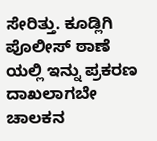ಸೇರಿತ್ತು. ಕೂಡ್ಲಿಗಿ ಪೊಲೀಸ್ ಠಾಣೆ ಯಲ್ಲಿ ಇನ್ನು ಪ್ರಕರಣ ದಾಖಲಾಗಬೇ ಚಾಲಕನ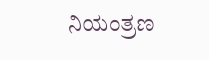ನಿಯಂತ್ರಣ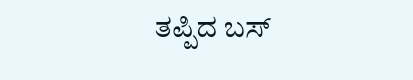ತಪ್ಪಿದ ಬಸ್